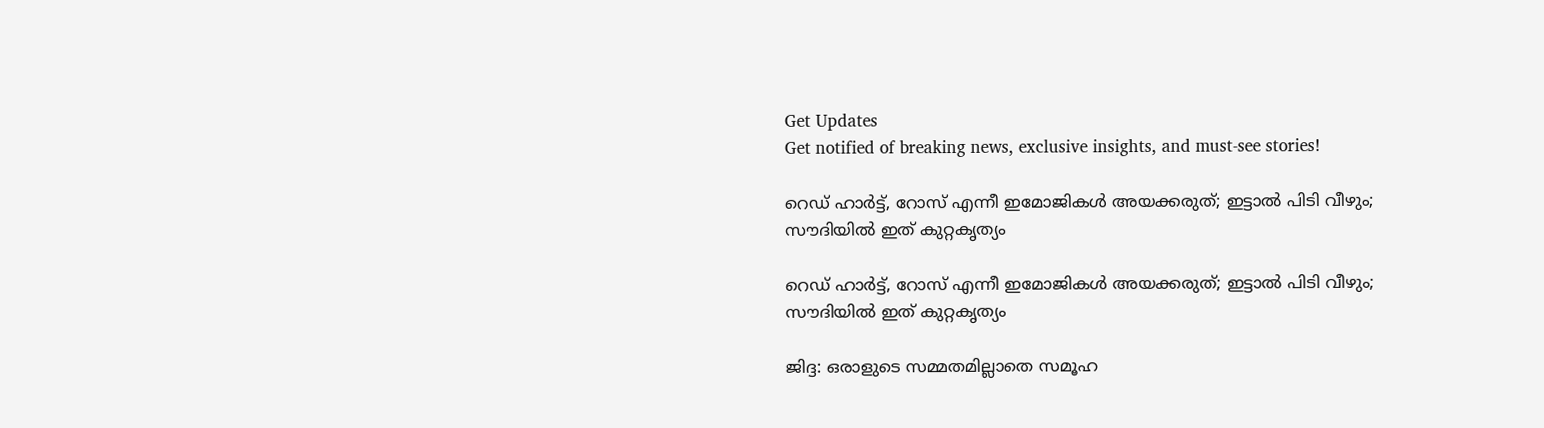Get Updates
Get notified of breaking news, exclusive insights, and must-see stories!

റെഡ് ഹാർട്ട്, റോസ് എന്നീ ഇമോജികൾ അയക്കരുത്; ഇട്ടാൽ പിടി വീഴും; സൗദിയിൽ ഇത് കുറ്റകൃത്യം

റെഡ് ഹാർട്ട്, റോസ് എന്നീ ഇമോജികൾ അയക്കരുത്; ഇട്ടാൽ പിടി വീഴും; സൗദിയിൽ ഇത് കുറ്റകൃത്യം

ജിദ്ദ: ഒരാളുടെ സമ്മതമില്ലാതെ സമൂഹ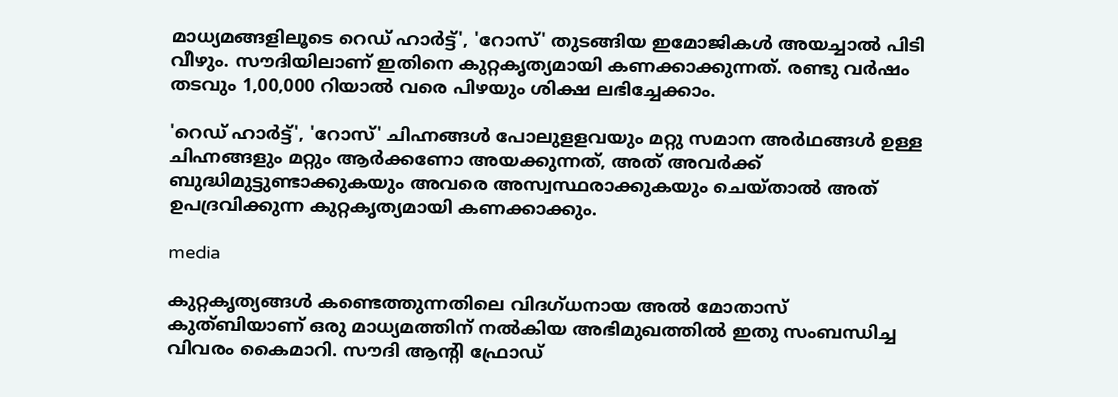മാധ്യമങ്ങളിലൂടെ റെഡ് ഹാർട്ട്', 'റോസ്' തുടങ്ങിയ ഇമോജികൾ അയച്ചാൽ പിടി വീഴും. സൗദിയിലാണ് ഇതിനെ കുറ്റകൃത്യമായി കണക്കാക്കുന്നത്. രണ്ടു വർഷം തടവും 1,00,000 റിയാൽ വരെ പിഴയും ശിക്ഷ ലഭിച്ചേക്കാം.

'റെഡ് ഹാർട്ട്', 'റോസ്' ചിഹ്നങ്ങൾ പോലുളളവയും മറ്റു സമാന അർഥങ്ങൾ ഉള്ള ചിഹ്നങ്ങളും മറ്റും ആർക്കണോ അയക്കുന്നത്, അത് അവർക്ക് ബുദ്ധിമുട്ടുണ്ടാക്കുകയും അവരെ അസ്വസ്ഥരാക്കുകയും ചെയ്താൽ അത് ഉപദ്രവിക്കുന്ന കുറ്റകൃത്യമായി കണക്കാക്കും.

media

കുറ്റകൃത്യങ്ങൾ കണ്ടെത്തുന്നതിലെ വിദഗ്ധനായ അൽ മോതാസ് കുത്ബിയാണ് ഒരു മാധ്യമത്തിന് നൽകിയ അഭിമുഖത്തിൽ ഇതു സംബന്ധിച്ച വിവരം കൈമാറി. സൗദി ആന്റി ഫ്രോഡ്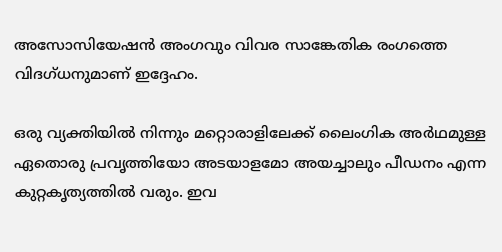അസോസിയേഷൻ അംഗവും വിവര സാങ്കേതിക രംഗത്തെ വിദഗ്ധനുമാണ് ഇദ്ദേഹം.

ഒരു വ്യക്തിയിൽ നിന്നും മറ്റൊരാളിലേക്ക് ലൈംഗിക അർഥമുള്ള ഏതൊരു പ്രവൃത്തിയോ അടയാളമോ അയച്ചാലും പീഡനം എന്ന കുറ്റകൃത്യത്തിൽ വരും. ഇവ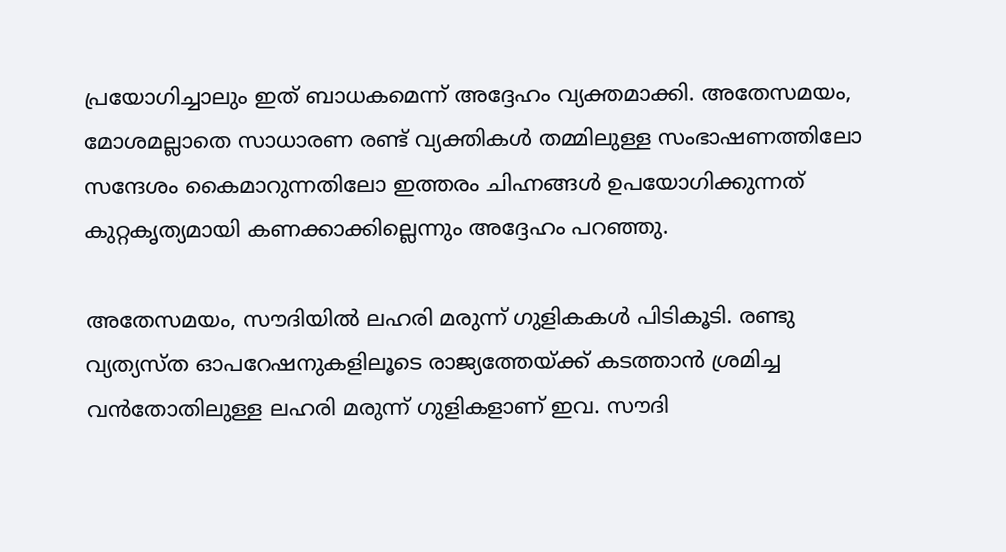പ്രയോഗിച്ചാലും ഇത് ബാധകമെന്ന് അദ്ദേഹം വ്യക്തമാക്കി. അതേസമയം, മോശമല്ലാതെ സാധാരണ രണ്ട് വ്യക്തികൾ തമ്മിലുള്ള സംഭാഷണത്തിലോ സന്ദേശം കൈമാറുന്നതിലോ ഇത്തരം ചിഹ്നങ്ങൾ ഉപയോഗിക്കുന്നത് കുറ്റകൃത്യമായി കണക്കാക്കില്ലെന്നും അദ്ദേഹം പറഞ്ഞു.

അതേസമയം, സൗദിയിൽ ലഹരി മരുന്ന് ഗുളികകൾ പിടികൂടി. രണ്ടു വ്യത്യസ്ത ഓപറേഷനുകളിലൂടെ രാജ്യത്തേയ്ക്ക് കടത്താൻ ശ്രമിച്ച വൻതോതിലുള്ള ലഹരി മരുന്ന് ഗുളികളാണ് ഇവ. സൗദി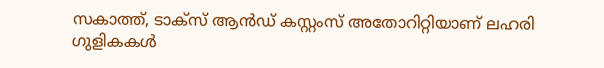സകാത്ത്, ടാക്‌സ് ആൻഡ് കസ്റ്റംസ് അതോറിറ്റിയാണ് ലഹരി ഗുളികകൾ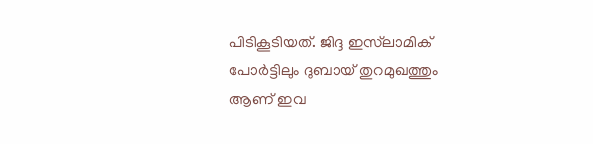പിടികൂടിയത്. ജിദ്ദ ഇസ്‌ലാമിക് പോർട്ടിലും ദുബായ് തുറമുഖത്തും ആണ് ഇവ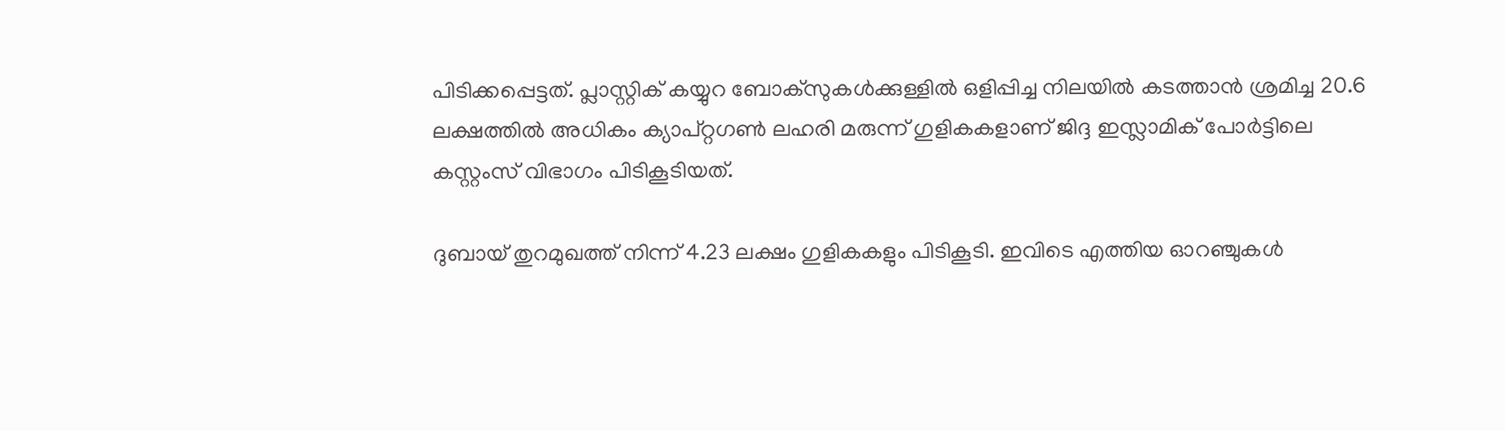പിടിക്കപ്പെട്ടത്. പ്ലാസ്റ്റിക് കയ്യുറ ബോക്‌സുകൾക്കുള്ളിൽ ഒളിപ്പിച്ച നിലയിൽ കടത്താൻ ശ്രമിച്ച 20.6 ലക്ഷത്തിൽ അധികം ക്യാപ്റ്റഗൺ ലഹരി മരുന്ന് ഗുളികകളാണ് ജിദ്ദ ഇസ്ലാമിക് പോർട്ടിലെ കസ്റ്റംസ് വിഭാഗം പിടികൂടിയത്.

ദുബായ് തുറമുഖത്ത് നിന്ന് 4.23 ലക്ഷം ഗുളികകളും പിടികൂടി. ഇവിടെ എത്തിയ ഓറഞ്ചുകൾ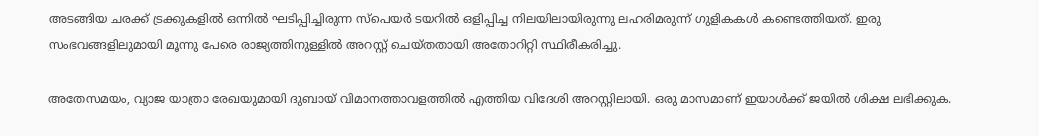അടങ്ങിയ ചരക്ക് ട്രക്കുകളിൽ ഒന്നിൽ ഘടിപ്പിച്ചിരുന്ന സ്‌പെയർ ടയറിൽ ഒളിപ്പിച്ച നിലയിലായിരുന്നു ലഹരിമരുന്ന് ഗുളികകൾ കണ്ടെത്തിയത്. ഇരു സംഭവങ്ങളിലുമായി മൂന്നു പേരെ രാജ്യത്തിനുള്ളിൽ അറസ്റ്റ് ചെയ്തതായി അതോറിറ്റി സ്ഥിരീകരിച്ചു.

അതേസമയം, വ്യാജ യാത്രാ രേഖയുമായി ദുബായ് വിമാനത്താവളത്തിൽ എത്തിയ വിദേശി അറസ്റ്റിലായി. ഒരു മാസമാണ് ഇയാൾക്ക് ജയില്‍ ശിക്ഷ ലഭിക്കുക.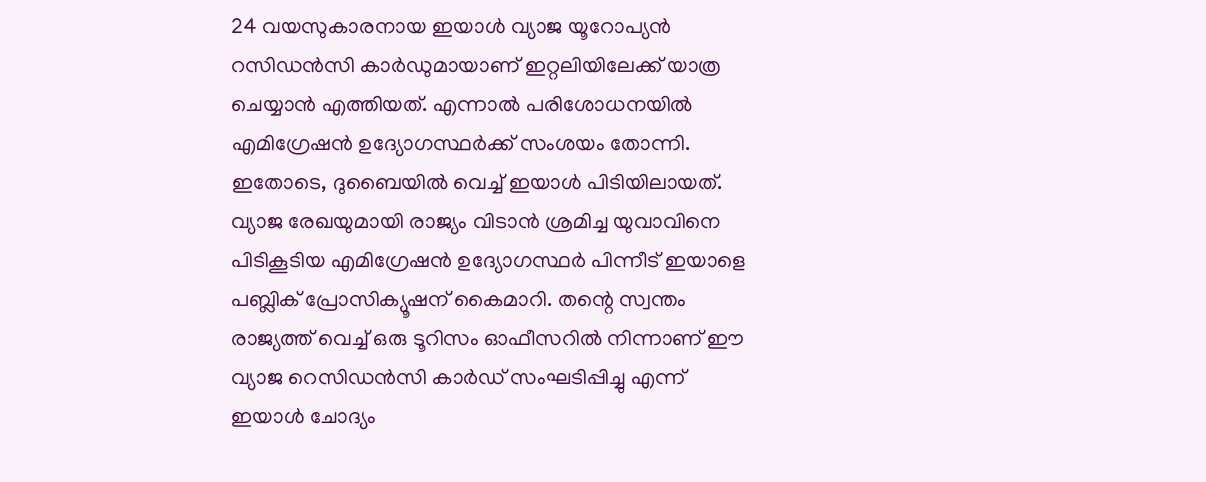24 വയസുകാരനായ ഇയാള്‍ വ്യാജ യൂറോപ്യന്‍ റസിഡന്‍സി കാര്‍ഡുമായാണ് ഇറ്റലിയിലേക്ക് യാത്ര ചെയ്യാൻ എത്തിയത്. എന്നാല്‍ പരിശോധനയില്‍ എമിഗ്രേഷന്‍ ഉദ്യോഗസ്ഥര്‍ക്ക് സംശയം തോന്നി. ഇതോടെ, ദുബൈയില്‍ വെച്ച് ഇയാൾ പിടിയിലായത്. വ്യാജ രേഖയുമായി രാജ്യം വിടാന്‍ ശ്രമിച്ച യുവാവിനെ പിടികൂടിയ എമിഗ്രേഷന്‍ ഉദ്യോഗസ്ഥര്‍ പിന്നീട് ഇയാളെ പബ്ലിക് പ്രോസിക്യൂഷന് കൈമാറി. തന്റെ സ്വന്തം രാജ്യത്ത് വെച്ച് ഒരു ടൂറിസം ഓഫീസറില്‍ നിന്നാണ് ഈ വ്യാജ റെസിഡന്‍സി കാര്‍ഡ് സംഘടിപ്പിച്ചു എന്ന് ഇയാള്‍ ചോദ്യം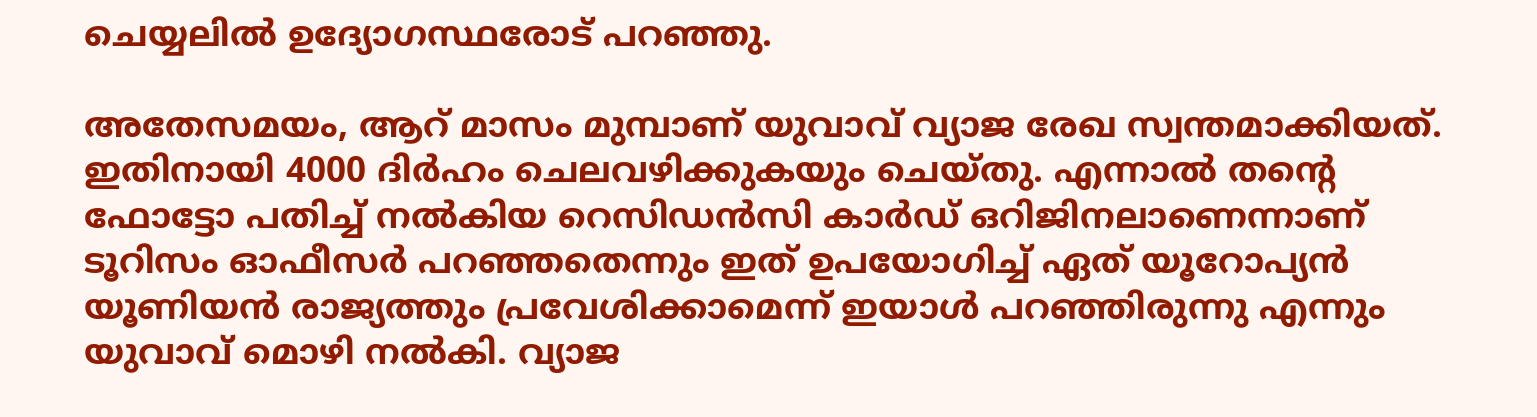ചെയ്യലില്‍ ഉദ്യോഗസ്ഥരോട് പറഞ്ഞു.

അതേസമയം, ആറ് മാസം മുമ്പാണ് യുവാവ് വ്യാജ രേഖ സ്വന്തമാക്കിയത്. ഇതിനായി 4000 ദിര്‍ഹം ചെലവഴിക്കുകയും ചെയ്‍തു. എന്നാല്‍ തന്റെ ഫോട്ടോ പതിച്ച് നല്‍കിയ റെസിഡന്‍സി കാര്‍ഡ് ഒറിജിനലാണെന്നാണ് ടൂറിസം ഓഫീസര്‍ പറഞ്ഞതെന്നും ഇത് ഉപയോഗിച്ച് ഏത് യൂറോപ്യന്‍ യൂണിയന്‍ രാജ്യത്തും പ്രവേശിക്കാമെന്ന് ഇയാള്‍ പറഞ്ഞിരുന്നു എന്നും യുവാവ് മൊഴി നല്‍കി. വ്യാജ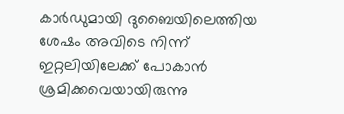കാര്‍ഡുമായി ദുബൈയിലെത്തിയ ശേഷം അവിടെ നിന്ന് ഇറ്റലിയിലേക്ക് പോകാന്‍ ശ്രമിക്കവെയായിരുന്നു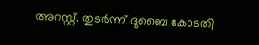അറസ്റ്റ്. തുടര്‍ന്ന് ദുബൈ കോടതി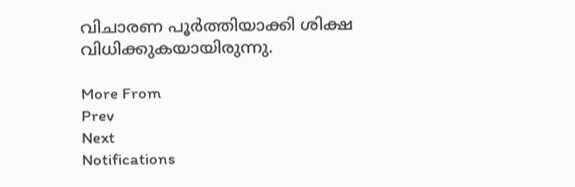വിചാരണ പൂര്‍ത്തിയാക്കി ശിക്ഷ വിധിക്കുകയായിരുന്നു.

More From
Prev
Next
Notifications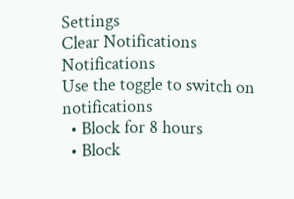Settings
Clear Notifications
Notifications
Use the toggle to switch on notifications
  • Block for 8 hours
  • Block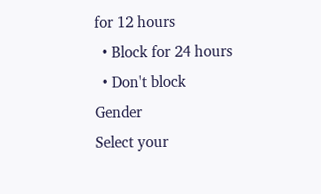for 12 hours
  • Block for 24 hours
  • Don't block
Gender
Select your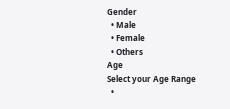Gender
  • Male
  • Female
  • Others
Age
Select your Age Range
  •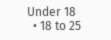Under 18
  • 18 to 25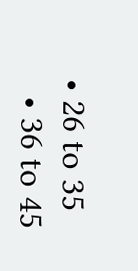• 26 to 35
  • 36 to 45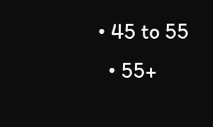• 45 to 55
  • 55+